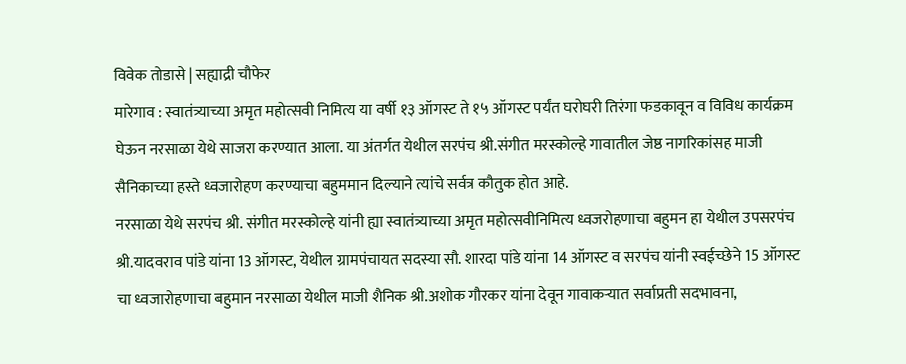विवेक तोडासे | सह्याद्री चौफेर
मारेगाव : स्वातंत्र्याच्या अमृत महोत्सवी निमित्य या वर्षी १३ ऑगस्ट ते १५ ऑगस्ट पर्यंत घरोघरी तिरंगा फडकावून व विविध कार्यक्रम घेऊन नरसाळा येथे साजरा करण्यात आला. या अंतर्गत येथील सरपंच श्री.संगीत मरस्कोल्हे गावातील जेष्ठ नागरिकांसह माजी सैनिकाच्या हस्ते ध्वजारोहण करण्याचा बहुममान दिल्याने त्यांचे सर्वत्र कौतुक होत आहे.
नरसाळा येथे सरपंच श्री. संगीत मरस्कोल्हे यांनी ह्या स्वातंत्र्याच्या अमृत महोत्सवीनिमित्य ध्वजरोहणाचा बहुमन हा येथील उपसरपंच श्री.यादवराव पांडे यांना 13 ऑगस्ट, येथील ग्रामपंचायत सदस्या सौ. शारदा पांडे यांना 14 ऑगस्ट व सरपंच यांनी स्वईच्छेने 15 ऑगस्ट चा ध्वजारोहणाचा बहुमान नरसाळा येथील माजी शैनिक श्री.अशोक गौरकर यांना देवून गावाकऱ्यात सर्वाप्रती सदभावना,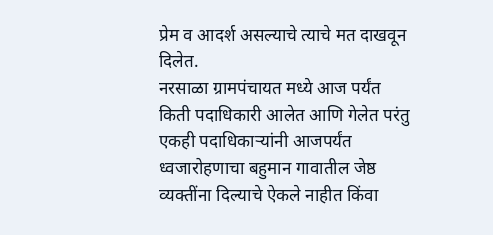प्रेम व आदर्श असल्याचे त्याचे मत दाखवून दिलेत.
नरसाळा ग्रामपंचायत मध्ये आज पर्यंत किती पदाधिकारी आलेत आणि गेलेत परंतु एकही पदाधिकाऱ्यांनी आजपर्यंत ध्वजारोहणाचा बहुमान गावातील जेष्ठ व्यक्तींना दिल्याचे ऐकले नाहीत किंवा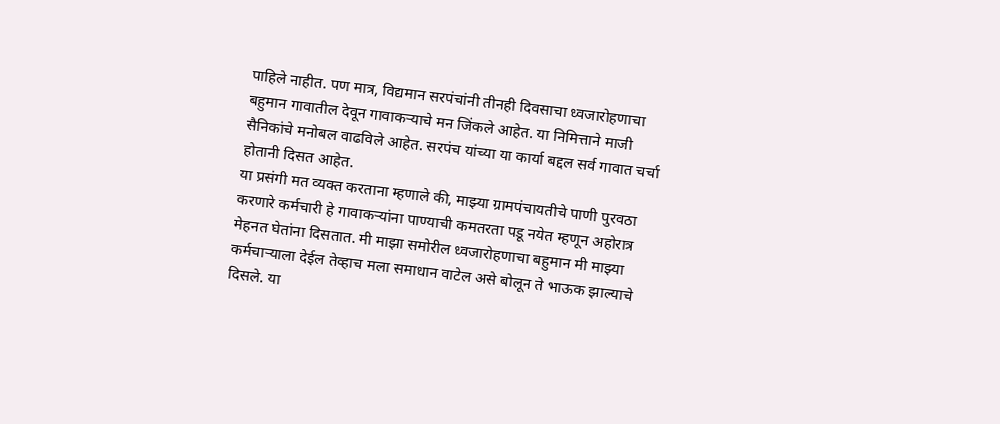पाहिले नाहीत. पण मात्र, विद्यमान सरपंचांनी तीनही दिवसाचा ध्वजारोहणाचा बहुमान गावातील देवून गावाकऱ्याचे मन जिंकले आहेत. या निमित्ताने माजी सैनिकांचे मनोबल वाढविले आहेत. सरपंच यांच्या या कार्या बद्दल सर्व गावात चर्चा होतानी दिसत आहेत.
या प्रसंगी मत व्यक्त करताना म्हणाले की, माझ्या ग्रामपंचायतीचे पाणी पुरवठा करणारे कर्मचारी हे गावाकऱ्यांना पाण्याची कमतरता पडू नयेत म्हणून अहोरात्र मेहनत घेतांना दिसतात. मी माझा समोरील ध्वजारोहणाचा बहुमान मी माझ्या कर्मचाऱ्याला देईल तेव्हाच मला समाधान वाटेल असे बोलून ते भाऊक झाल्याचे दिसले. या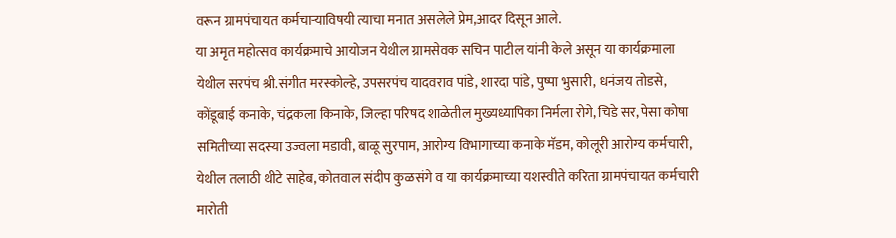वरून ग्रामपंचायत कर्मचाऱ्याविषयी त्याचा मनात असलेले प्रेम,आदर दिसून आले.
या अमृत महोत्सव कार्यक्रमाचे आयोजन येथील ग्रामसेवक सचिन पाटील यांनी केले असून या कार्यक्रमाला येथील सरपंच श्री.संगीत मरस्कोल्हे, उपसरपंच यादवराव पांडे, शारदा पांडे, पुष्पा भुसारी, धनंजय तोडसे, कोंडूबाई कनाके, चंद्रकला किनाके, जिल्हा परिषद शाळेतील मुख्यध्यापिका निर्मला रोगे, चिडे सर, पेसा कोषा समितीच्या सदस्या उज्वला मडावी, बाळू सुरपाम, आरोग्य विभागाच्या कनाके मॅडम, कोलूरी आरोग्य कर्मचारी, येथील तलाठी थीटे साहेब, कोतवाल संदीप कुळसंगे व या कार्यक्रमाच्या यशस्वीते करिता ग्रामपंचायत कर्मचारी मारोती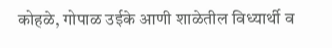कोहळे, गोपाळ उईके आणी शाळेतील विध्यार्थी व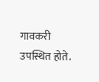गावकरी उपस्थित होते.